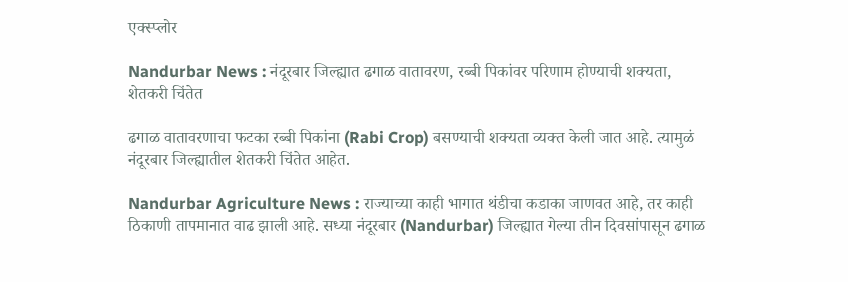एक्स्प्लोर

Nandurbar News : नंदूरबार जिल्ह्यात ढगाळ वातावरण, रब्बी पिकांवर परिणाम होण्याची शक्यता, शेतकरी चिंतेत

ढगाळ वातावरणाचा फटका रब्बी पिकांना (Rabi Crop) बसण्याची शक्यता व्यक्त केली जात आहे. त्यामुळं नंदूरबार जिल्ह्यातील शेतकरी चिंतेत आहेत.

Nandurbar Agriculture News : राज्याच्या काही भागात थंडीचा कडाका जाणवत आहे, तर काही ठिकाणी तापमानात वाढ झाली आहे. सध्या नंदूरबार (Nandurbar) जिल्ह्यात गेल्या तीन दिवसांपासून ढगाळ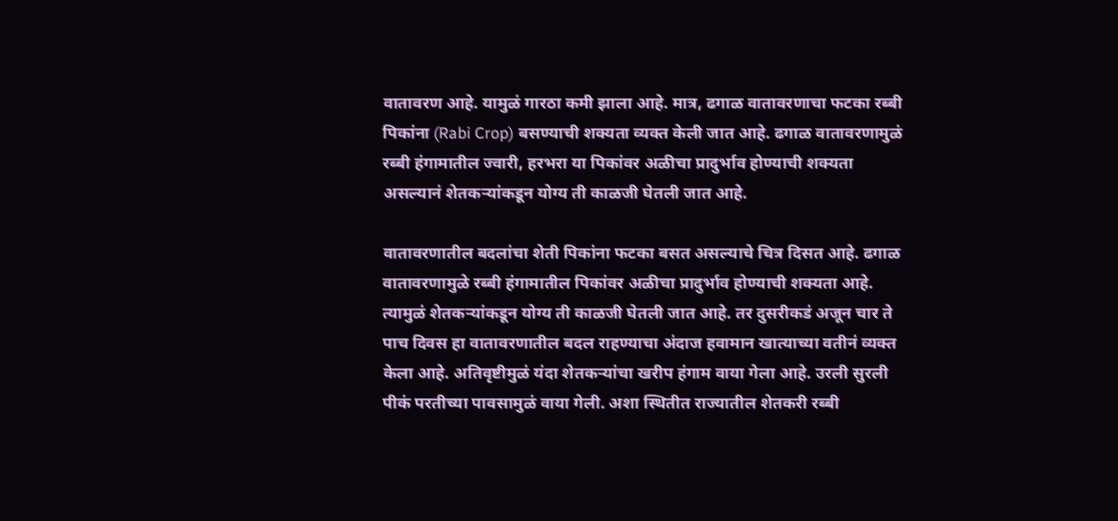वातावरण आहे. यामुळं गारठा कमी झाला आहे. मात्र, ढगाळ वातावरणाचा फटका रब्बी पिकांना (Rabi Crop) बसण्याची शक्यता व्यक्त केली जात आहे. ढगाळ वातावरणामुळं रब्बी हंगामातील ज्वारी, हरभरा या पिकांवर अळीचा प्रादुर्भाव होण्याची शक्यता असल्यानं शेतकऱ्यांकडून योग्य ती काळजी घेतली जात आहे.

वातावरणातील बदलांचा शेती पिकांना फटका बसत असल्याचे चित्र दिसत आहे. ढगाळ वातावरणामुळे रब्बी हंगामातील पिकांवर अळीचा प्रादुर्भाव होण्याची शक्यता आहे. त्यामुळं शेतकऱ्यांकडून योग्य ती काळजी घेतली जात आहे. तर दुसरीकडं अजून चार ते पाच दिवस हा वातावरणातील बदल राहण्याचा अंदाज हवामान खात्याच्या वतीनं व्यक्त केला आहे. अतिवृष्टीमुळं यंदा शेतकऱ्यांचा खरीप हंगाम वाया गेला आहे. उरली सुरली पीकं परतीच्या पावसामुळं वाया गेली. अशा स्थितीत राज्यातील शेतकरी रब्बी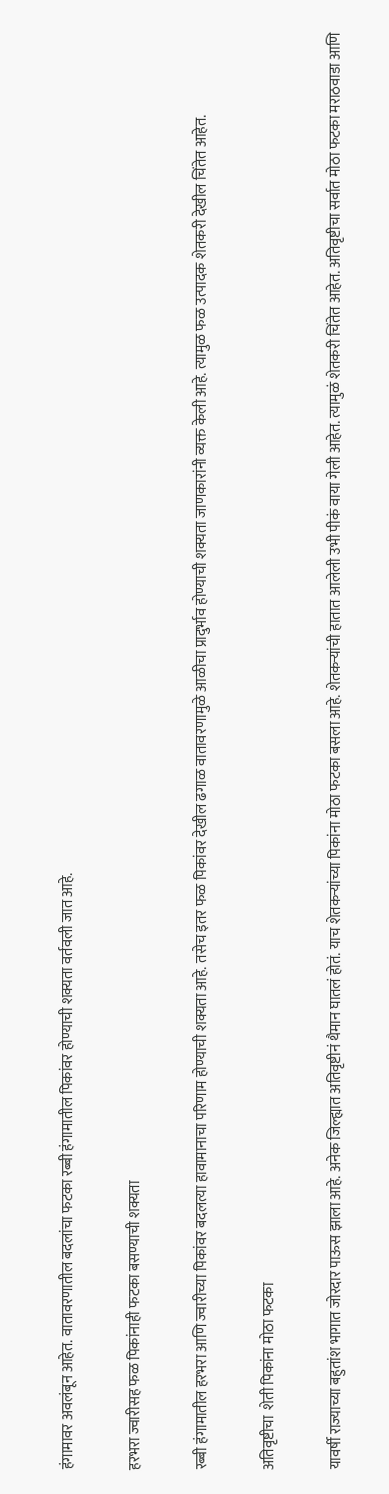हंगामावर अवलंबून आहेत. वातावरणातील बदलांचा फटका रब्बी हंगामातील पिकांवर होण्याची शक्यता वर्तवली जात आहे.

हरभरा ज्वारीसह फळ पिकांनाही फटका बसण्याची शक्यता

रब्बी हंगामातील हरभरा आणि ज्वारीच्या पिकांवर बदलत्या हावामानाचा परिणाम होण्याची शक्यता आहे. तसेच इतर फळ पिकांवर देखील ढगाळ वातावरणामुळे आळीचा प्रादुर्भाव होण्याची शक्यता जाणकारांनी व्यक्त केली आहे. त्यामुळ फळ उत्पादक शेतकरी देखील चिंतेत आहेत.

अतिवृष्टीचा  शेती पिकांना मोठा फटका

यावर्षी राज्याच्या बहुतांश भागात जोरदार पाऊस झाला आहे. अनेक जिल्ह्यात अतिवृष्टीनं थैमान घातलं होतं. याच शेतकऱ्यांच्या पिकांना मोठा फटका बसला आहे. शेतकऱ्यांची हातात आलेली उभी पीकं वाया गेली आहेत. त्यामुळं शेतकरी चिंतेत आहेत. अतिवृष्टीचा सर्वात मोठा फटका मराठवाडा आणि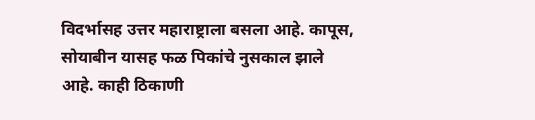विदर्भासह उत्तर महाराष्ट्राला बसला आहे. कापूस, सोयाबीन यासह फळ पिकांचे नुसकाल झाले आहे. काही ठिकाणी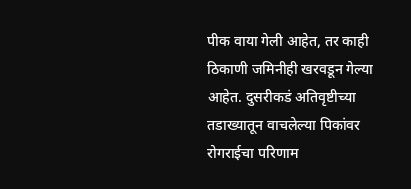पीक वाया गेली आहेत, तर काही ठिकाणी जमिनीही खरवडून गेल्या आहेत. दुसरीकडं अतिवृष्टीच्या तडाख्यातून वाचलेल्या पिकांवर रोगराईचा परिणाम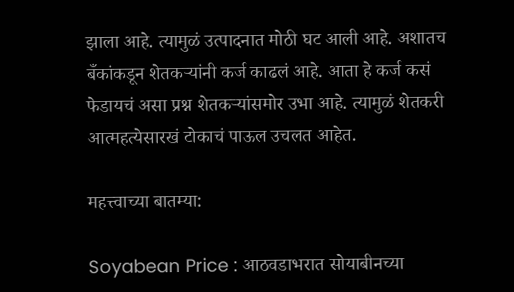झाला आहे. त्यामुळं उत्पादनात मोठी घट आली आहे. अशातच बँकांकडून शेतकऱ्यांनी कर्ज काढलं आहे. आता हे कर्ज कसं फेडायचं असा प्रश्न शेतकऱ्यांसमोर उभा आहे. त्यामुळं शेतकरी आत्महत्येसारखं टोकाचं पाऊल उचलत आहेत.

महत्त्वाच्या बातम्या:

Soyabean Price : आठवडाभरात सोयाबीनच्या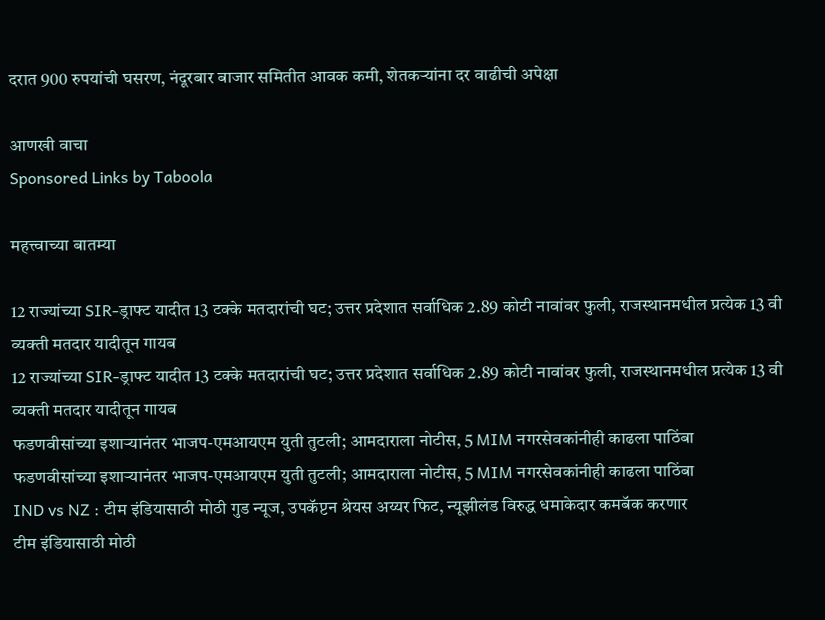दरात 900 रुपयांची घसरण, नंदूरबार बाजार समितीत आवक कमी, शेतकऱ्यांना दर वाढीची अपेक्षा

आणखी वाचा
Sponsored Links by Taboola

महत्त्वाच्या बातम्या

12 राज्यांच्या SIR-ड्राफ्ट यादीत 13 टक्के मतदारांची घट; उत्तर प्रदेशात सर्वाधिक 2.89 कोटी नावांवर फुली, राजस्थानमधील प्रत्येक 13 वी व्यक्ती मतदार यादीतून गायब
12 राज्यांच्या SIR-ड्राफ्ट यादीत 13 टक्के मतदारांची घट; उत्तर प्रदेशात सर्वाधिक 2.89 कोटी नावांवर फुली, राजस्थानमधील प्रत्येक 13 वी व्यक्ती मतदार यादीतून गायब
फडणवीसांच्या इशाऱ्यानंतर भाजप-एमआयएम युती तुटली; आमदाराला नोटीस, 5 MIM नगरसेवकांनीही काढला पाठिंबा
फडणवीसांच्या इशाऱ्यानंतर भाजप-एमआयएम युती तुटली; आमदाराला नोटीस, 5 MIM नगरसेवकांनीही काढला पाठिंबा
IND vs NZ : टीम इंडियासाठी मोठी गुड न्यूज, उपकॅप्टन श्रेयस अय्यर फिट, न्यूझीलंड विरुद्ध धमाकेदार कमबॅक करणार
टीम इंडियासाठी मोठी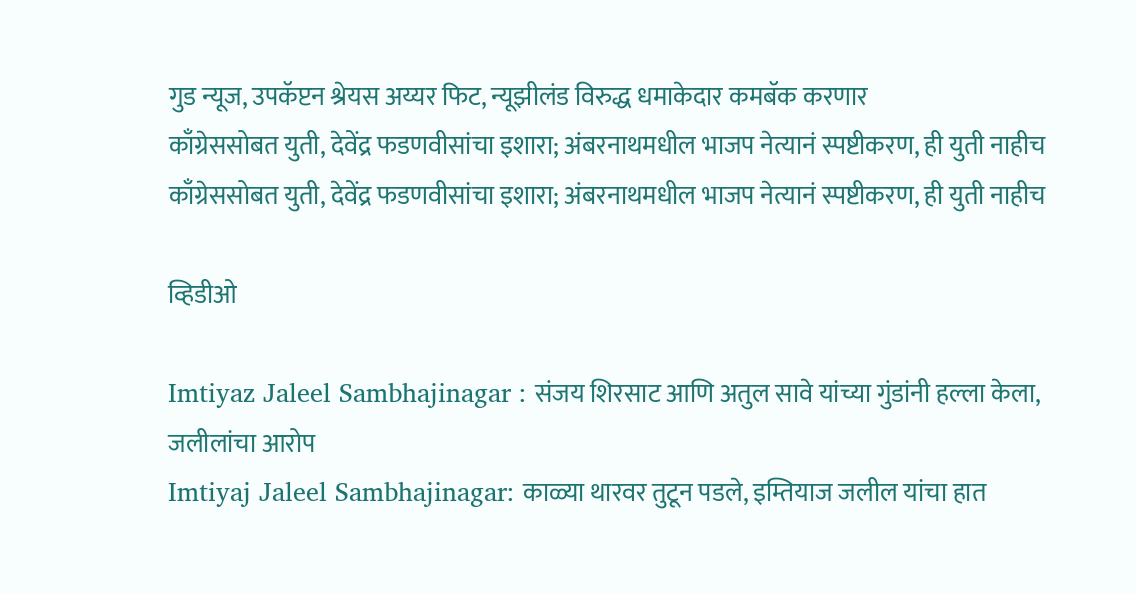गुड न्यूज, उपकॅप्टन श्रेयस अय्यर फिट, न्यूझीलंड विरुद्ध धमाकेदार कमबॅक करणार
काँग्रेससोबत युती, देवेंद्र फडणवीसांचा इशारा; अंबरनाथमधील भाजप नेत्यानं स्पष्टीकरण, ही युती नाहीच
काँग्रेससोबत युती, देवेंद्र फडणवीसांचा इशारा; अंबरनाथमधील भाजप नेत्यानं स्पष्टीकरण, ही युती नाहीच

व्हिडीओ

Imtiyaz Jaleel Sambhajinagar : संजय शिरसाट आणि अतुल सावे यांच्या गुंडांनी हल्ला केला, जलीलांचा आरोप
Imtiyaj Jaleel Sambhajinagar: काळ्या थारवर तुटून पडले, इम्तियाज जलील यांचा हात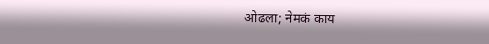ओढला; नेमकं काय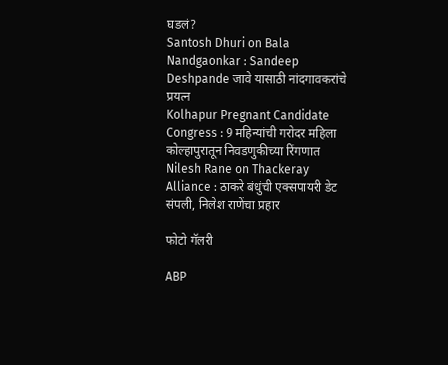घडलं?
Santosh Dhuri on Bala Nandgaonkar : Sandeep Deshpande जावे यासाठी नांदगावकरांचे प्रयत्न
Kolhapur Pregnant Candidate Congress : 9 महिन्यांची गरोदर महिला कोल्हापुरातून निवडणुकीच्या रिंगणात
Nilesh Rane on Thackeray Alliance : ठाकरे बंधुंची एक्सपायरी डेट संपली, निलेश राणेंचा प्रहार

फोटो गॅलरी

ABP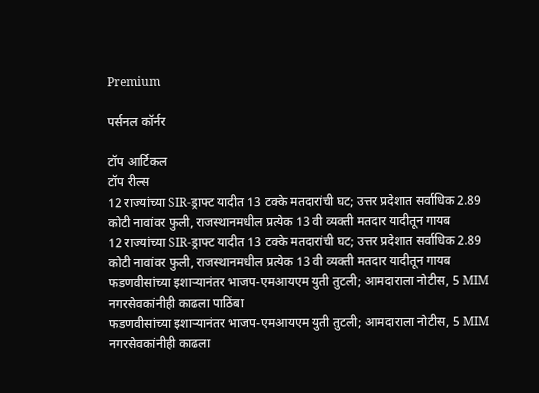Premium

पर्सनल कॉर्नर

टॉप आर्टिकल
टॉप रील्स
12 राज्यांच्या SIR-ड्राफ्ट यादीत 13 टक्के मतदारांची घट; उत्तर प्रदेशात सर्वाधिक 2.89 कोटी नावांवर फुली, राजस्थानमधील प्रत्येक 13 वी व्यक्ती मतदार यादीतून गायब
12 राज्यांच्या SIR-ड्राफ्ट यादीत 13 टक्के मतदारांची घट; उत्तर प्रदेशात सर्वाधिक 2.89 कोटी नावांवर फुली, राजस्थानमधील प्रत्येक 13 वी व्यक्ती मतदार यादीतून गायब
फडणवीसांच्या इशाऱ्यानंतर भाजप-एमआयएम युती तुटली; आमदाराला नोटीस, 5 MIM नगरसेवकांनीही काढला पाठिंबा
फडणवीसांच्या इशाऱ्यानंतर भाजप-एमआयएम युती तुटली; आमदाराला नोटीस, 5 MIM नगरसेवकांनीही काढला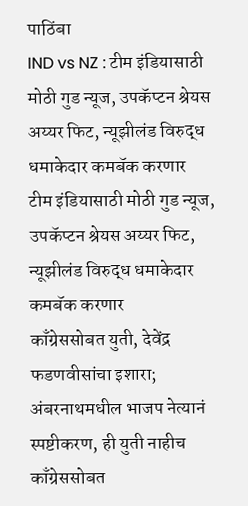पाठिंबा
IND vs NZ : टीम इंडियासाठी मोठी गुड न्यूज, उपकॅप्टन श्रेयस अय्यर फिट, न्यूझीलंड विरुद्ध धमाकेदार कमबॅक करणार
टीम इंडियासाठी मोठी गुड न्यूज, उपकॅप्टन श्रेयस अय्यर फिट, न्यूझीलंड विरुद्ध धमाकेदार कमबॅक करणार
काँग्रेससोबत युती, देवेंद्र फडणवीसांचा इशारा; अंबरनाथमधील भाजप नेत्यानं स्पष्टीकरण, ही युती नाहीच
काँग्रेससोबत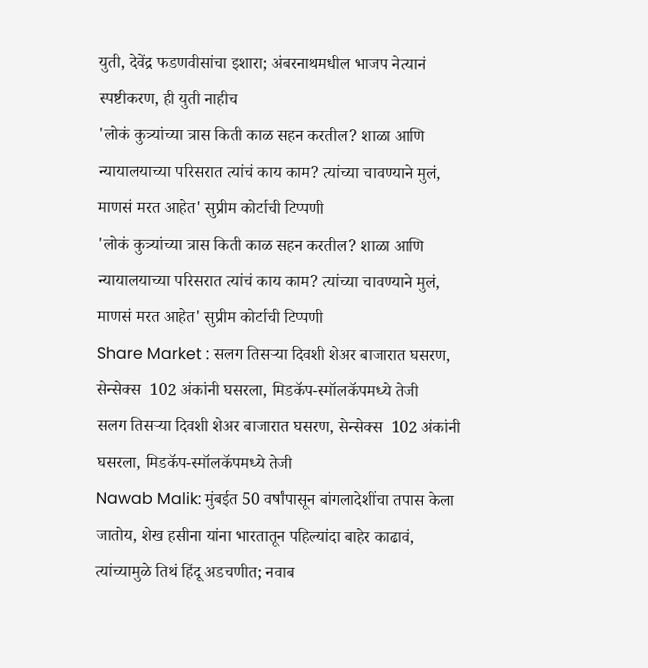युती, देवेंद्र फडणवीसांचा इशारा; अंबरनाथमधील भाजप नेत्यानं स्पष्टीकरण, ही युती नाहीच
'लोकं कुत्र्यांच्या त्रास किती काळ सहन करतील? शाळा आणि न्यायालयाच्या परिसरात त्यांचं काय काम? त्यांच्या चावण्याने मुलं, माणसं मरत आहेत' सुप्रीम कोर्टाची टिप्पणी
'लोकं कुत्र्यांच्या त्रास किती काळ सहन करतील? शाळा आणि न्यायालयाच्या परिसरात त्यांचं काय काम? त्यांच्या चावण्याने मुलं, माणसं मरत आहेत' सुप्रीम कोर्टाची टिप्पणी
Share Market : सलग तिसऱ्या दिवशी शेअर बाजारात घसरण, सेन्सेक्स  102 अंकांनी घसरला, मिडकॅप-स्मॉलकॅपमध्ये तेजी
सलग तिसऱ्या दिवशी शेअर बाजारात घसरण, सेन्सेक्स  102 अंकांनी घसरला, मिडकॅप-स्मॉलकॅपमध्ये तेजी
Nawab Malik: मुंबईत 50 वर्षांपासून बांगलादेशींचा तपास केला जातोय, शेख हसीना यांना भारतातून पहिल्यांदा बाहेर काढावं, त्यांच्यामुळे तिथं हिंदू अडचणीत; नवाब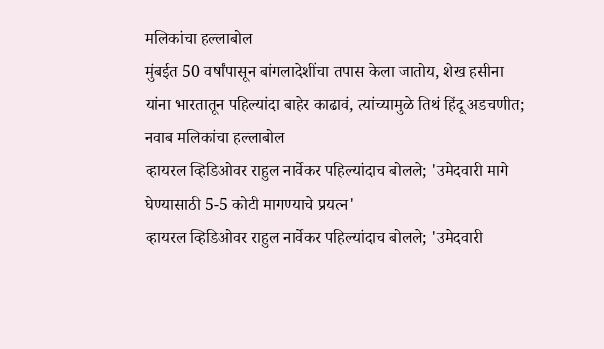मलिकांचा हल्लाबोल
मुंबईत 50 वर्षांपासून बांगलादेशींचा तपास केला जातोय, शेख हसीना यांना भारतातून पहिल्यांदा बाहेर काढावं, त्यांच्यामुळे तिथं हिंदू अडचणीत; नवाब मलिकांचा हल्लाबोल
व्हायरल व्हिडिओवर राहुल नार्वेकर पहिल्यांदाच बोलले; 'उमेदवारी मागे घेण्यासाठी 5-5 कोटी मागण्याचे प्रयत्न'
व्हायरल व्हिडिओवर राहुल नार्वेकर पहिल्यांदाच बोलले; 'उमेदवारी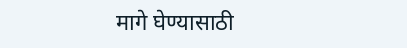मागे घेण्यासाठी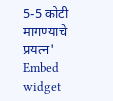5-5 कोटी मागण्याचे प्रयत्न'
Embed widget